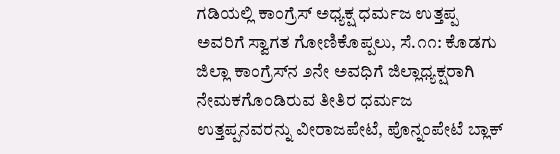ಗಡಿಯಲ್ಲಿ ಕಾಂಗ್ರೆಸ್ ಅಧ್ಯಕ್ಷ ಧರ್ಮಜ ಉತ್ತಪ್ಪ ಅವರಿಗೆ ಸ್ವಾಗತ ಗೋಣಿಕೊಪ್ಪಲು, ಸೆ.೧೧: ಕೊಡಗು ಜಿಲ್ಲಾ ಕಾಂಗ್ರೆಸ್‌ನ ೨ನೇ ಅವಧಿಗೆ ಜಿಲ್ಲಾಧ್ಯಕ್ಷರಾಗಿ ನೇಮಕಗೊಂಡಿರುವ ತೀತಿರ ಧರ್ಮಜ ಉತ್ತಪ್ಪನವರನ್ನು ವೀರಾಜಪೇಟೆ, ಪೊನ್ನಂಪೇಟೆ ಬ್ಲಾಕ್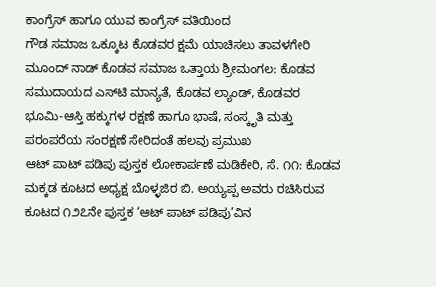ಕಾಂಗ್ರೆಸ್ ಹಾಗೂ ಯುವ ಕಾಂಗ್ರೆಸ್ ವತಿಯಿಂದ
ಗೌಡ ಸಮಾಜ ಒಕ್ಕೂಟ ಕೊಡವರ ಕ್ಷಮೆ ಯಾಚಿಸಲು ತಾವಳಗೇರಿ ಮೂಂದ್ ನಾಡ್ ಕೊಡವ ಸಮಾಜ ಒತ್ತಾಯ ಶ್ರೀಮಂಗಲ: ಕೊಡವ ಸಮುದಾಯದ ಎಸ್‌ಟಿ ಮಾನ್ಯತೆ, ಕೊಡವ ಲ್ಯಾಂಡ್, ಕೊಡವರ ಭೂಮಿ-ಆಸ್ತಿ ಹಕ್ಕುಗಳ ರಕ್ಷಣೆ ಹಾಗೂ ಭಾಷೆ, ಸಂಸ್ಕೃತಿ ಮತ್ತು ಪರಂಪರೆಯ ಸಂರಕ್ಷಣೆ ಸೇರಿದಂತೆ ಹಲವು ಪ್ರಮುಖ
ಆಟ್ ಪಾಟ್ ಪಡಿಪು ಪುಸ್ತಕ ಲೋಕಾರ್ಪಣೆ ಮಡಿಕೇರಿ, ಸೆ. ೧೧: ಕೊಡವ ಮಕ್ಕಡ ಕೂಟದ ಅಧ್ಯಕ್ಷ ಬೊಳ್ಳಜಿರ ಬಿ. ಅಯ್ಯಪ್ಪ ಅವರು ರಚಿಸಿರುವ ಕೂಟದ ೧೨೭ನೇ ಪುಸ್ತಕ ‘ಆಟ್ ಪಾಟ್ ಪಡಿಪು’ವಿನ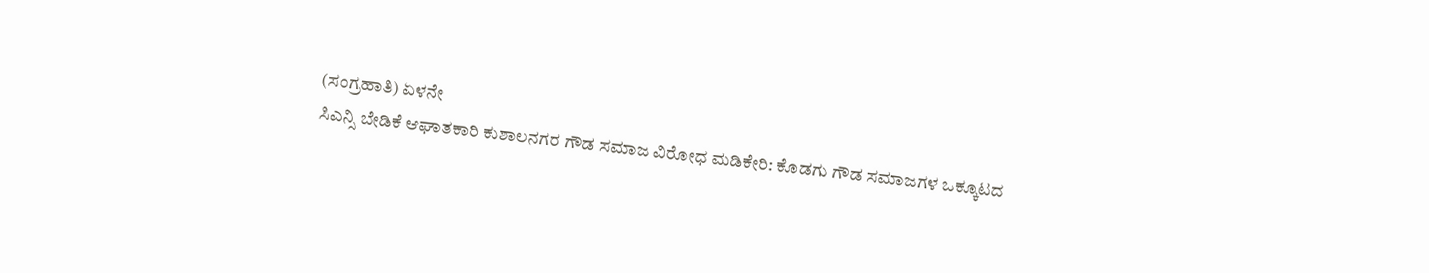(ಸಂಗ್ರಹಾತಿ) ಏಳನೇ
ಸಿಎನ್ಸಿ ಬೇಡಿಕೆ ಆಘಾತಕಾರಿ ಕುಶಾಲನಗರ ಗೌಡ ಸಮಾಜ ವಿರೋಧ ಮಡಿಕೇರಿ: ಕೊಡಗು ಗೌಡ ಸಮಾಜಗಳ ಒಕ್ಕೂಟದ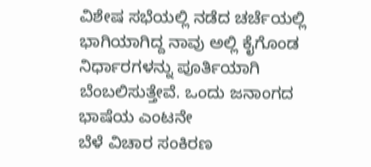ವಿಶೇಷ ಸಭೆಯಲ್ಲಿ ನಡೆದ ಚರ್ಚೆಯಲ್ಲಿ ಭಾಗಿಯಾಗಿದ್ದ ನಾವು ಅಲ್ಲಿ ಕೈಗೊಂಡ ನಿರ್ಧಾರಗಳನ್ನು ಪೂರ್ತಿಯಾಗಿ ಬೆಂಬಲಿಸುತ್ತೇವೆ. ಒಂದು ಜನಾಂಗದ ಭಾಷೆಯ ಎಂಟನೇ
ಬೆಳೆ ವಿಚಾರ ಸಂಕಿರಣ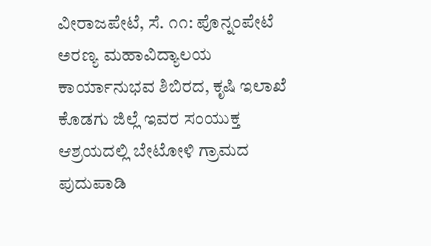ವೀರಾಜಪೇಟೆ, ಸೆ. ೧೧: ಪೊನ್ನಂಪೇಟೆ ಅರಣ್ಯ ಮಹಾವಿದ್ಯಾಲಯ ಕಾರ್ಯಾನುಭವ ಶಿಬಿರದ, ಕೃಷಿ ಇಲಾಖೆ ಕೊಡಗು ಜಿಲ್ಲೆ ಇವರ ಸಂಯುಕ್ತ ಆಶ್ರಯದಲ್ಲಿ ಬೇಟೋಳಿ ಗ್ರಾಮದ ಪುದುಪಾಡಿ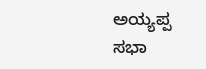ಅಯ್ಯಪ್ಪ ಸಭಾ